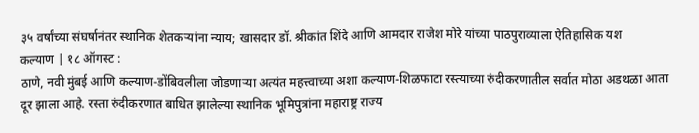३५ वर्षांच्या संघर्षानंतर स्थानिक शेतकऱ्यांना न्याय; खासदार डॉ. श्रीकांत शिंदे आणि आमदार राजेश मोरे यांच्या पाठपुराव्याला ऐतिहासिक यश
कल्याण | १८ ऑगस्ट :
ठाणे, नवी मुंबई आणि कल्याण-डोंबिवलीला जोडणाऱ्या अत्यंत महत्त्वाच्या अशा कल्याण-शिळफाटा रस्त्याच्या रुंदीकरणातील सर्वात मोठा अडथळा आता दूर झाला आहे. रस्ता रुंदीकरणात बाधित झालेल्या स्थानिक भूमिपुत्रांना महाराष्ट्र राज्य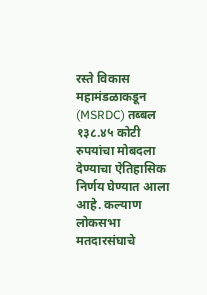रस्ते विकास महामंडळाकडून (MSRDC) तब्बल १३८.४५ कोटी रुपयांचा मोबदला देण्याचा ऐतिहासिक निर्णय घेण्यात आला आहे. कल्याण लोकसभा मतदारसंघाचे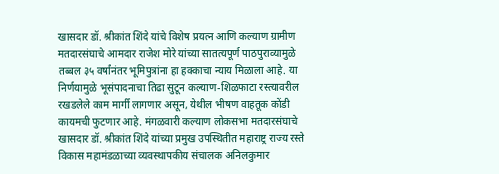खासदार डॉ. श्रीकांत शिंदे यांचे विशेष प्रयत्न आणि कल्याण ग्रामीण मतदारसंघाचे आमदार राजेश मोरे यांच्या सातत्यपूर्ण पाठपुराव्यामुळे तब्बल ३५ वर्षांनंतर भूमिपुत्रांना हा हक्काचा न्याय मिळाला आहे. या निर्णयामुळे भूसंपादनाचा तिढा सुटून कल्याण-शिळफाटा रस्त्यावरील रखडलेले काम मार्गी लागणार असून, येथील भीषण वाहतूक कोंडी कायमची फुटणार आहे. मंगळवारी कल्याण लोकसभा मतदारसंघाचे खासदार डॉ. श्रीकांत शिंदे यांच्या प्रमुख उपस्थितीत महाराष्ट्र राज्य रस्ते विकास महामंडळाच्या व्यवस्थापकीय संचालक अनिलकुमार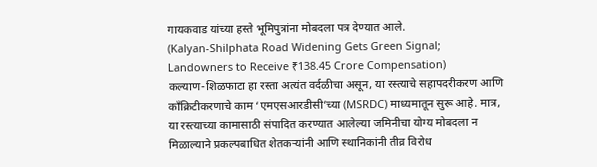गायकवाड यांच्या हस्ते भूमिपुत्रांना मोबदला पत्र देण्यात आले.
(Kalyan-Shilphata Road Widening Gets Green Signal; Landowners to Receive ₹138.45 Crore Compensation)
कल्याण-शिळफाटा हा रस्ता अत्यंत वर्दळीचा असून, या रस्त्याचे सहापदरीकरण आणि काँक्रिटीकरणाचे काम ‘एमएसआरडीसी’च्या (MSRDC) माध्यमातून सुरू आहे. मात्र, या रस्त्याच्या कामासाठी संपादित करण्यात आलेल्या जमिनीचा योग्य मोबदला न मिळाल्याने प्रकल्पबाधित शेतकऱ्यांनी आणि स्थानिकांनी तीव्र विरोध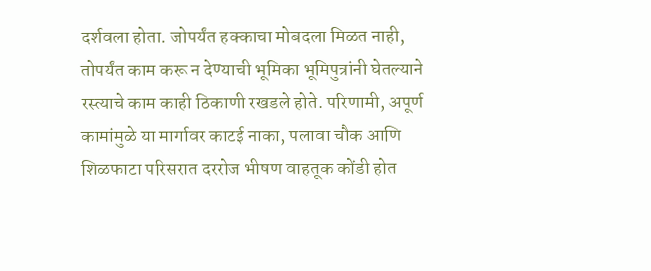दर्शवला होता. जोपर्यंत हक्काचा मोबदला मिळत नाही, तोपर्यंत काम करू न देण्याची भूमिका भूमिपुत्रांनी घेतल्याने रस्त्याचे काम काही ठिकाणी रखडले होते. परिणामी, अपूर्ण कामांमुळे या मार्गावर काटई नाका, पलावा चौक आणि शिळफाटा परिसरात दररोज भीषण वाहतूक कोंडी होत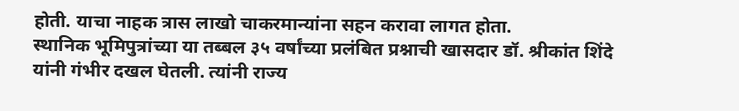होती. याचा नाहक त्रास लाखो चाकरमान्यांना सहन करावा लागत होता.
स्थानिक भूमिपुत्रांच्या या तब्बल ३५ वर्षांच्या प्रलंबित प्रश्नाची खासदार डॉ. श्रीकांत शिंदे यांनी गंभीर दखल घेतली. त्यांनी राज्य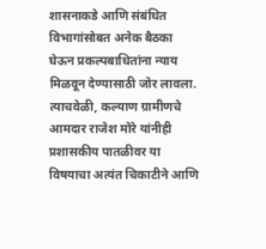शासनाकडे आणि संबंधित विभागांसोबत अनेक बैठका घेऊन प्रकल्पबाधितांना न्याय मिळवून देण्यासाठी जोर लावला. त्याचवेळी, कल्याण ग्रामीणचे आमदार राजेश मोरे यांनीही प्रशासकीय पातळीवर या विषयाचा अत्यंत चिकाटीने आणि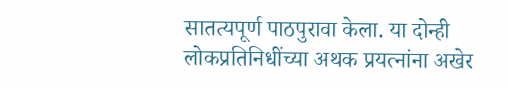सातत्यपूर्ण पाठपुरावा केला. या दोन्ही लोकप्रतिनिधींच्या अथक प्रयत्नांना अखेर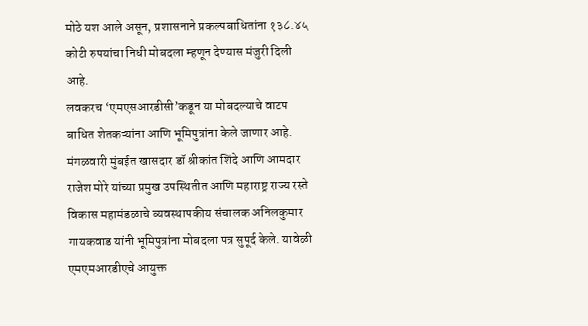मोठे यश आले असून, प्रशासनाने प्रकल्पबाधितांना १३८.४५ कोटी रुपयांचा निधी मोबदला म्हणून देण्यास मंजुरी दिली आहे.
लवकरच ‘एमएसआरडीसी’कडून या मोबदल्याचे वाटप बाधित शेतकऱ्यांना आणि भूमिपुत्रांना केले जाणार आहे. मंगळवारी मुंबईत खासदार डॉ श्रीकांत शिंदे आणि आमदार राजेश मोरे यांच्या प्रमुख उपस्थितीत आणि महाराष्ट्र राज्य रस्ते विकास महामंडळाचे व्यवस्थापकीय संचालक अनिलकुमार गायकवाड यांनी भूमिपुत्रांना मोबदला पत्र सुपूर्द केले. यावेळी एमएमआरडीएचे आयुक्त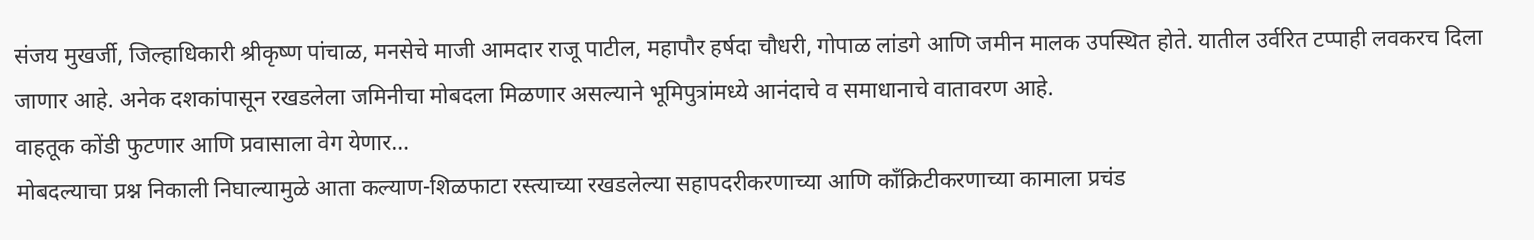संजय मुखर्जी, जिल्हाधिकारी श्रीकृष्ण पांचाळ, मनसेचे माजी आमदार राजू पाटील, महापौर हर्षदा चौधरी, गोपाळ लांडगे आणि जमीन मालक उपस्थित होते. यातील उर्वरित टप्पाही लवकरच दिला जाणार आहे. अनेक दशकांपासून रखडलेला जमिनीचा मोबदला मिळणार असल्याने भूमिपुत्रांमध्ये आनंदाचे व समाधानाचे वातावरण आहे.
वाहतूक कोंडी फुटणार आणि प्रवासाला वेग येणार…
मोबदल्याचा प्रश्न निकाली निघाल्यामुळे आता कल्याण-शिळफाटा रस्त्याच्या रखडलेल्या सहापदरीकरणाच्या आणि काँक्रिटीकरणाच्या कामाला प्रचंड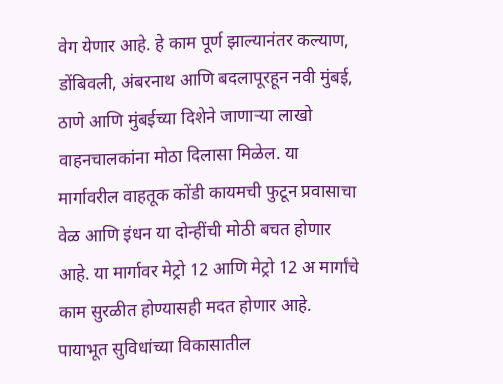वेग येणार आहे. हे काम पूर्ण झाल्यानंतर कल्याण, डोंबिवली, अंबरनाथ आणि बदलापूरहून नवी मुंबई, ठाणे आणि मुंबईच्या दिशेने जाणाऱ्या लाखो वाहनचालकांना मोठा दिलासा मिळेल. या मार्गावरील वाहतूक कोंडी कायमची फुटून प्रवासाचा वेळ आणि इंधन या दोन्हींची मोठी बचत होणार आहे. या मार्गावर मेट्रो 12 आणि मेट्रो 12 अ मार्गांचे काम सुरळीत होण्यासही मदत होणार आहे. पायाभूत सुविधांच्या विकासातील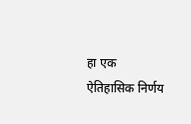हा एक ऐतिहासिक निर्णय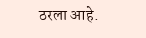ठरला आहे.